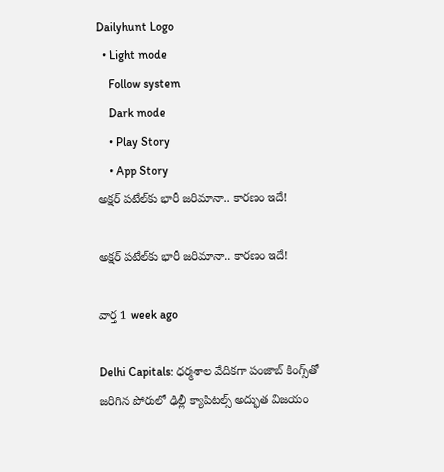Dailyhunt Logo
  • Light mode
    Follow system
    Dark mode
    • Play Story
    • App Story
అక్షర్ పటేల్‌కు భారీ జరిమానా.. కారణం ఇదే!

అక్షర్ పటేల్‌కు భారీ జరిమానా.. కారణం ఇదే!

వార్త 1 week ago

Delhi Capitals: ధర్మశాల వేదికగా పంజాబ్ కింగ్స్‌తో జరిగిన పోరులో ఢిల్లీ క్యాపిటల్స్ అద్భుత విజయం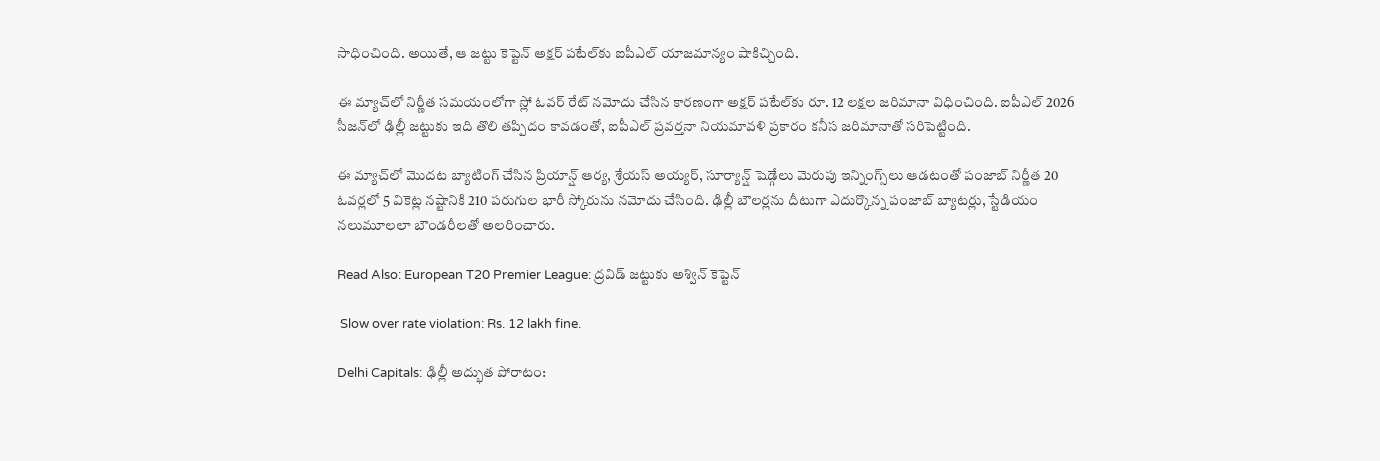సాధించింది. అయితే, ఆ జట్టు కెప్టెన్ అక్షర్ పటేల్‌కు ఐపీఎల్ యాజమాన్యం షాకిచ్చింది.

ఈ మ్యాచ్‌లో నిర్ణీత సమయంలోగా స్లో ఓవర్ రేట్ నమోదు చేసిన కారణంగా అక్షర్ పటేల్‌కు రూ. 12 లక్షల జరిమానా విధించింది. ఐపీఎల్ 2026 సీజన్‌లో ఢిల్లీ జట్టుకు ఇది తొలి తప్పిదం కావడంతో, ఐపీఎల్ ప్రవర్తనా నియమావళి ప్రకారం కనీస జరిమానాతో సరిపెట్టింది.

ఈ మ్యాచ్‌లో మొదట బ్యాటింగ్ చేసిన ప్రియాన్ష్ ఆర్య, శ్రేయస్ అయ్యర్, సూర్యాన్ష్ షెడ్గేలు మెరుపు ఇన్నింగ్స్‌లు ఆడటంతో పంజాబ్ నిర్ణీత 20 ఓవర్లలో 5 వికెట్ల నష్టానికి 210 పరుగుల భారీ స్కోరును నమోదు చేసింది. ఢిల్లీ బౌలర్లను దీటుగా ఎదుర్కొన్న పంజాబ్ బ్యాటర్లు, స్టేడియం నలుమూలలా బౌండరీలతో అలరించారు.

Read Also: European T20 Premier League: ద్రవిడ్ జట్టుకు అశ్విన్ కెప్టెన్

 Slow over rate violation: Rs. 12 lakh fine.

Delhi Capitals: ఢిల్లీ అద్భుత పోరాటం: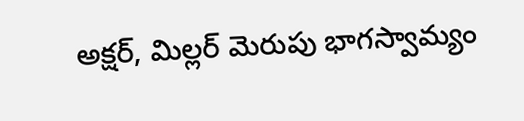అక్షర్, మిల్లర్ మెరుపు భాగస్వామ్యం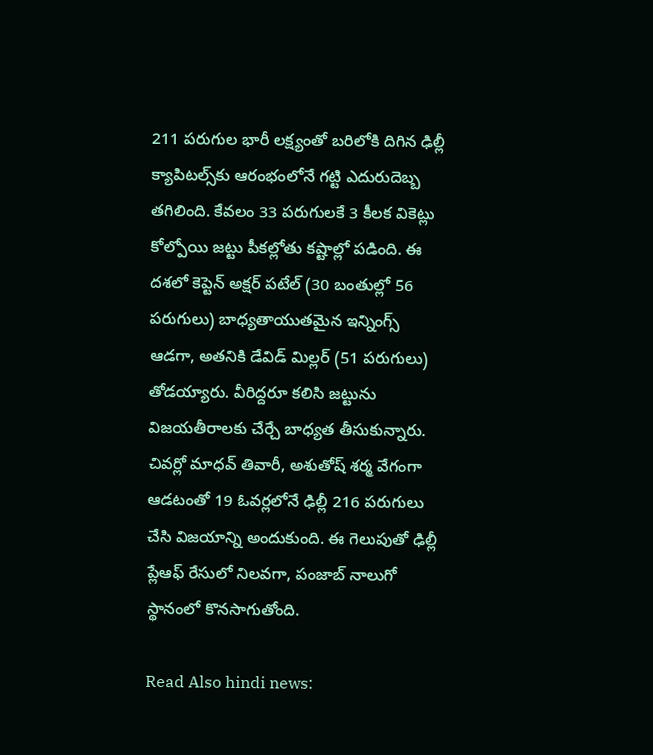211 పరుగుల భారీ లక్ష్యంతో బరిలోకి దిగిన ఢిల్లీ క్యాపిటల్స్‌కు ఆరంభంలోనే గట్టి ఎదురుదెబ్బ తగిలింది. కేవలం 33 పరుగులకే 3 కీలక వికెట్లు కోల్పోయి జట్టు పీకల్లోతు కష్టాల్లో పడింది. ఈ దశలో కెప్టెన్ అక్షర్ పటేల్ (30 బంతుల్లో 56 పరుగులు) బాధ్యతాయుతమైన ఇన్నింగ్స్ ఆడగా, అతనికి డేవిడ్ మిల్లర్ (51 పరుగులు) తోడయ్యారు. వీరిద్దరూ కలిసి జట్టును విజయతీరాలకు చేర్చే బాధ్యత తీసుకున్నారు. చివర్లో మాధవ్ తివారీ, అశుతోష్ శర్మ వేగంగా ఆడటంతో 19 ఓవర్లలోనే ఢిల్లీ 216 పరుగులు చేసి విజయాన్ని అందుకుంది. ఈ గెలుపుతో ఢిల్లీ ప్లేఆఫ్ రేసులో నిలవగా, పంజాబ్ నాలుగో స్థానంలో కొనసాగుతోంది.

Read Also hindi news: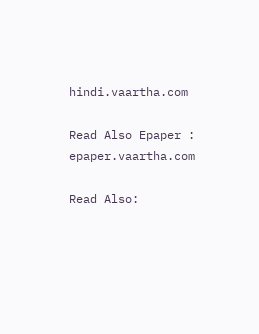hindi.vaartha.com

Read Also Epaper : epaper.vaartha.com

Read Also: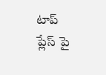టాప్ ప్లేస్ పై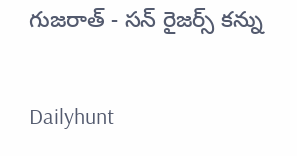గుజరాత్ - సన్ రైజర్స్ కన్ను

Dailyhunt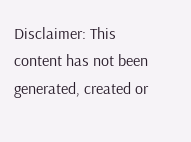Disclaimer: This content has not been generated, created or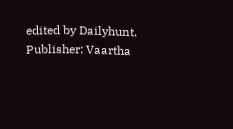edited by Dailyhunt. Publisher: Vaartha